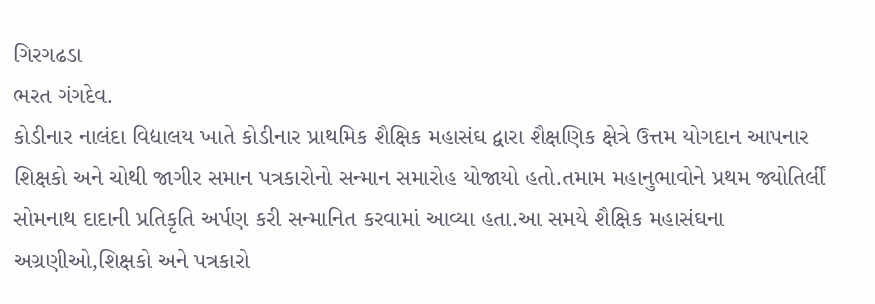ગિરગઢડા
ભરત ગંગદેવ.
કોડીનાર નાલંદા વિદ્યાલય ખાતે કોડીનાર પ્રાથમિક શૈક્ષિક મહાસંઘ દ્વારા શૈક્ષણિક ક્ષેત્રે ઉત્તમ યોગદાન આપનાર શિક્ષકો અને ચોથી જાગીર સમાન પત્રકારોનો સન્માન સમારોહ યોજાયો હતો.તમામ મહાનુભાવોને પ્રથમ જ્યોતિર્લીં સોમનાથ દાદાની પ્રતિકૃતિ અર્પણ કરી સન્માનિત કરવામાં આવ્યા હતા.આ સમયે શૈક્ષિક મહાસંઘના અગ્રણીઓ,શિક્ષકો અને પત્રકારો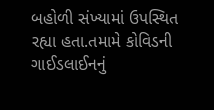બહોળી સંખ્યામાં ઉપસ્થિત રહ્યા હતા.તમામે કોવિડની ગાઈડલાઈનનું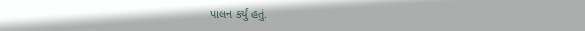પાલન કર્યું હતું.